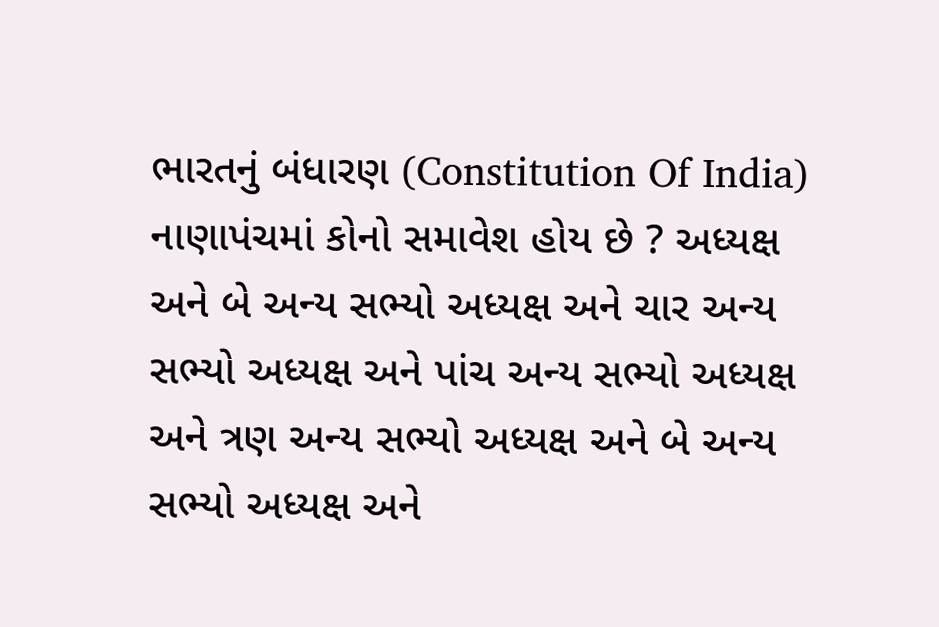ભારતનું બંધારણ (Constitution Of India) નાણાપંચમાં કોનો સમાવેશ હોય છે ? અધ્યક્ષ અને બે અન્ય સભ્યો અધ્યક્ષ અને ચાર અન્ય સભ્યો અધ્યક્ષ અને પાંચ અન્ય સભ્યો અધ્યક્ષ અને ત્રણ અન્ય સભ્યો અધ્યક્ષ અને બે અન્ય સભ્યો અધ્યક્ષ અને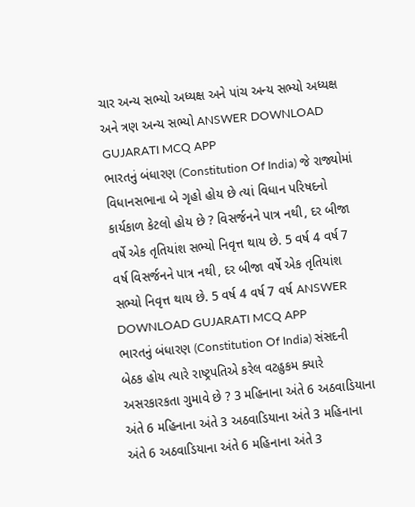ચાર અન્ય સભ્યો અધ્યક્ષ અને પાંચ અન્ય સભ્યો અધ્યક્ષ અને ત્રણ અન્ય સભ્યો ANSWER DOWNLOAD GUJARATI MCQ APP
ભારતનું બંધારણ (Constitution Of India) જે રાજ્યોમાં વિધાનસભાના બે ગૃહો હોય છે ત્યાં વિધાન પરિષદનો કાર્યકાળ કેટલો હોય છે ? વિસર્જનને પાત્ર નથી, દર બીજા વર્ષે એક તૃતિયાંશ સભ્યો નિવૃત્ત થાય છે. 5 વર્ષ 4 વર્ષ 7 વર્ષ વિસર્જનને પાત્ર નથી, દર બીજા વર્ષે એક તૃતિયાંશ સભ્યો નિવૃત્ત થાય છે. 5 વર્ષ 4 વર્ષ 7 વર્ષ ANSWER DOWNLOAD GUJARATI MCQ APP
ભારતનું બંધારણ (Constitution Of India) સંસદની બેઠક હોય ત્યારે રાષ્ટ્રપતિએ કરેલ વટહુકમ ક્યારે અસરકારકતા ગુમાવે છે ? 3 મહિનાના અંતે 6 અઠવાડિયાના અંતે 6 મહિનાના અંતે 3 અઠવાડિયાના અંતે 3 મહિનાના અંતે 6 અઠવાડિયાના અંતે 6 મહિનાના અંતે 3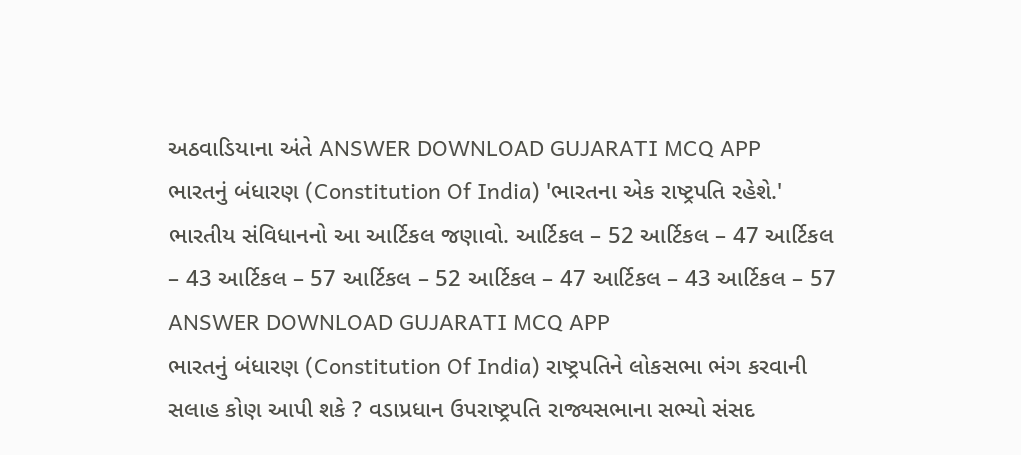અઠવાડિયાના અંતે ANSWER DOWNLOAD GUJARATI MCQ APP
ભારતનું બંધારણ (Constitution Of India) 'ભારતના એક રાષ્ટ્રપતિ રહેશે.' ભારતીય સંવિધાનનો આ આર્ટિકલ જણાવો. આર્ટિકલ – 52 આર્ટિકલ – 47 આર્ટિકલ – 43 આર્ટિકલ – 57 આર્ટિકલ – 52 આર્ટિકલ – 47 આર્ટિકલ – 43 આર્ટિકલ – 57 ANSWER DOWNLOAD GUJARATI MCQ APP
ભારતનું બંધારણ (Constitution Of India) રાષ્ટ્રપતિને લોકસભા ભંગ કરવાની સલાહ કોણ આપી શકે ? વડાપ્રધાન ઉપરાષ્ટ્રપતિ રાજ્યસભાના સભ્યો સંસદ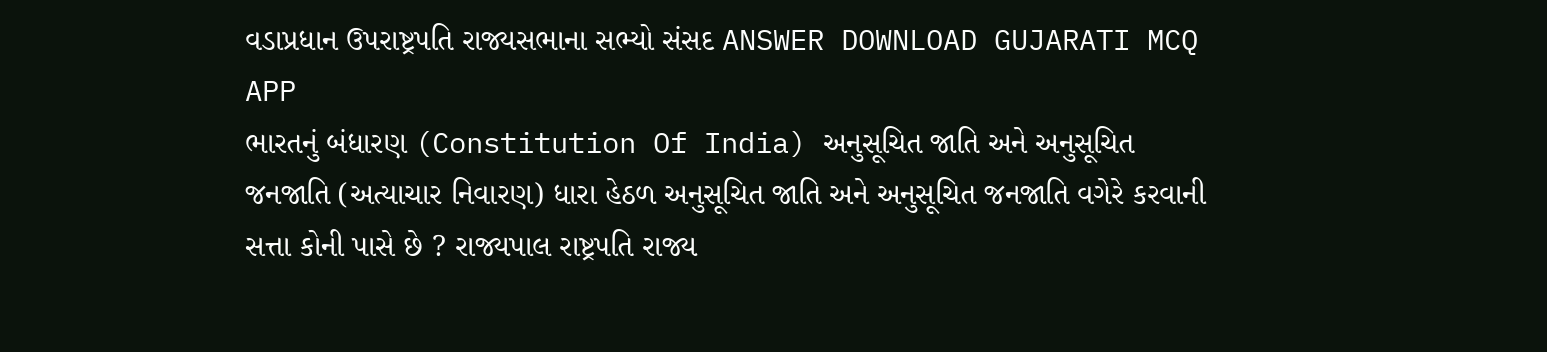વડાપ્રધાન ઉપરાષ્ટ્રપતિ રાજ્યસભાના સભ્યો સંસદ ANSWER DOWNLOAD GUJARATI MCQ APP
ભારતનું બંધારણ (Constitution Of India) અનુસૂચિત જાતિ અને અનુસૂચિત જનજાતિ (અત્યાચાર નિવારણ) ધારા હેઠળ અનુસૂચિત જાતિ અને અનુસૂચિત જનજાતિ વગેરે કરવાની સત્તા કોની પાસે છે ? રાજ્યપાલ રાષ્ટ્રપતિ રાજ્ય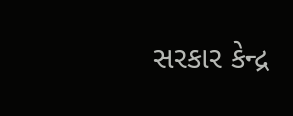સરકાર કેન્દ્ર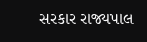સરકાર રાજ્યપાલ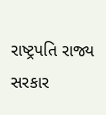રાષ્ટ્રપતિ રાજ્ય સરકાર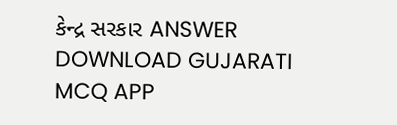કેન્દ્ર સરકાર ANSWER DOWNLOAD GUJARATI MCQ APP